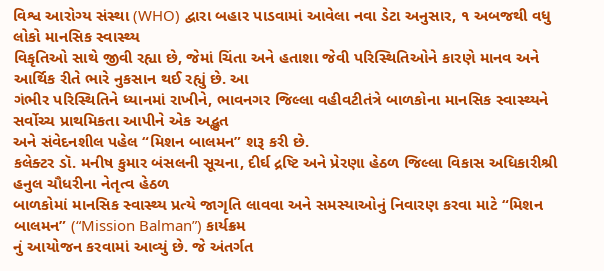વિશ્વ આરોગ્ય સંસ્થા (WHO) દ્વારા બહાર પાડવામાં આવેલા નવા ડેટા અનુસાર, ૧ અબજથી વધુ લોકો માનસિક સ્વાસ્થ્ય
વિકૃતિઓ સાથે જીવી રહ્યા છે, જેમાં ચિંતા અને હતાશા જેવી પરિસ્થિતિઓને કારણે માનવ અને આર્થિક રીતે ભારે નુકસાન થઈ રહ્યું છે. આ
ગંભીર પરિસ્થિતિને ધ્યાનમાં રાખીને, ભાવનગર જિલ્લા વહીવટીતંત્રે બાળકોના માનસિક સ્વાસ્થ્યને સર્વોચ્ચ પ્રાથમિકતા આપીને એક અદ્ભુત
અને સંવેદનશીલ પહેલ “મિશન બાલમન” શરૂ કરી છે.
કલેક્ટર ડૉ. મનીષ કુમાર બંસલની સૂચના, દીર્ઘ દ્રષ્ટિ અને પ્રેરણા હેઠળ જિલ્લા વિકાસ અધિકારીશ્રી હનુલ ચૌધરીના નેતૃત્વ હેઠળ
બાળકોમાં માનસિક સ્વાસ્થ્ય પ્રત્યે જાગૃતિ લાવવા અને સમસ્યાઓનું નિવારણ કરવા માટે “મિશન બાલમન” (“Mission Balman”) કાર્યક્રમ
નું આયોજન કરવામાં આવ્યું છે. જે અંતર્ગત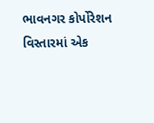ભાવનગર કોર્પોરેશન વિસ્તારમાં એક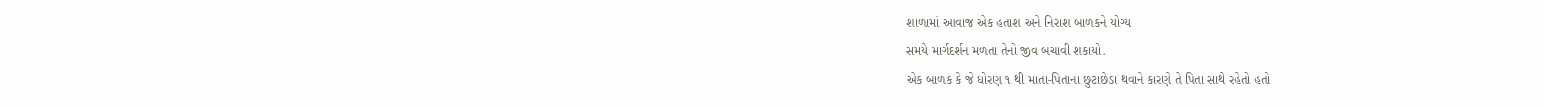શાળામાં આવાજ એક હતાશ અને નિરાશ બાળકને યોગ્ય
સમયે માર્ગદર્શન મળતા તેનો જીવ બચાવી શકાયો.
એક બાળક કે જે ધોરણ ૧ થી માતા-પિતાના છુટાછેડા થવાને કારણે તે પિતા સાથે રહેતો હતો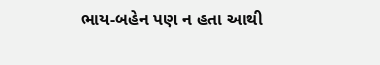ભાય-બહેન પણ ન હતા આથી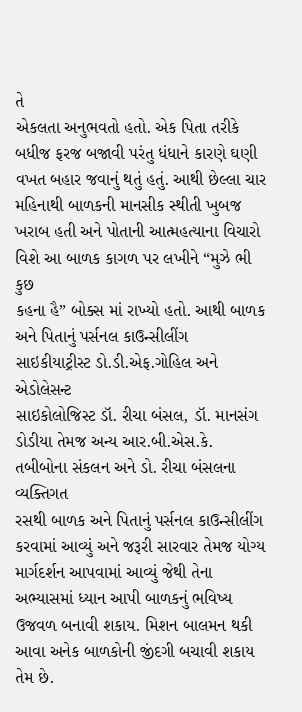તે
એકલતા અનુભવતો હતો. એક પિતા તરીકે બધીજ ફરજ બજાવી પરંતુ ધંધાને કારણે ઘણી વખત બહાર જવાનું થતું હતું. આથી છેલ્લા ચાર
મહિનાથી બાળકની માનસીક સ્થીતી ખુબજ ખરાબ હતી અને પોતાની આત્મહત્યાના વિચારો વિશે આ બાળક કાગળ પર લખીને “મુઝે ભી કુછ
કહના હૈ” બોક્સ માં રાખ્યો હતો. આથી બાળક અને પિતાનું પર્સનલ કાઉન્સીલીંગ સાઇકીયાટ્રીસ્ટ ડો.ડી.એફ.ગોહિલ અને એડોલેસન્ટ
સાઇકોલોજિસ્ટ ડૉ. રીચા બંસલ, ડૉ. માનસંગ ડોડીયા તેમજ અન્ય આર.બી.એસ.કે. તબીબોના સંકલન અને ડો. રીચા બંસલના વ્યક્તિગત
રસથી બાળક અને પિતાનું પર્સનલ કાઉન્સીલીંગ કરવામાં આવ્યું અને જરૂરી સારવાર તેમજ યોગ્ય માર્ગદર્શન આપવામાં આવ્યું જેથી તેના
અભ્યાસમાં ધ્યાન આપી બાળકનું ભવિષ્ય ઉજવળ બનાવી શકાય. મિશન બાલમન થકી આવા અનેક બાળકોની જીંદગી બચાવી શકાય તેમ છે.